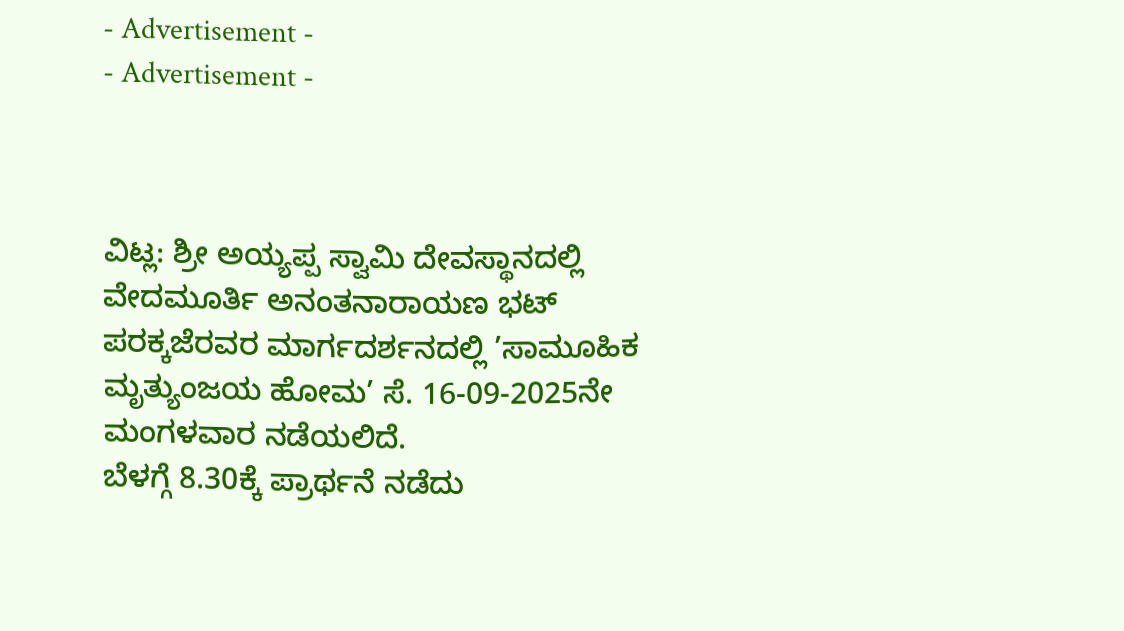- Advertisement -
- Advertisement -



ವಿಟ್ಲ: ಶ್ರೀ ಅಯ್ಯಪ್ಪ ಸ್ವಾಮಿ ದೇವಸ್ಥಾನದಲ್ಲಿ ವೇದಮೂರ್ತಿ ಅನಂತನಾರಾಯಣ ಭಟ್ ಪರಕ್ಕಜೆರವರ ಮಾರ್ಗದರ್ಶನದಲ್ಲಿ ’ಸಾಮೂಹಿಕ ಮೃತ್ಯುಂಜಯ ಹೋಮ’ ಸೆ. 16-09-2025ನೇ ಮಂಗಳವಾರ ನಡೆಯಲಿದೆ.
ಬೆಳಗ್ಗೆ 8.30ಕ್ಕೆ ಪ್ರಾರ್ಥನೆ ನಡೆದು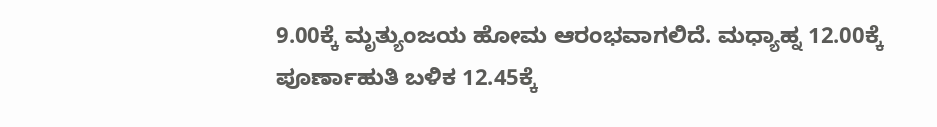9.00ಕ್ಕೆ ಮೃತ್ಯುಂಜಯ ಹೋಮ ಆರಂಭವಾಗಲಿದೆ. ಮಧ್ಯಾಹ್ನ 12.00ಕ್ಕೆ ಪೂರ್ಣಾಹುತಿ ಬಳಿಕ 12.45ಕ್ಕೆ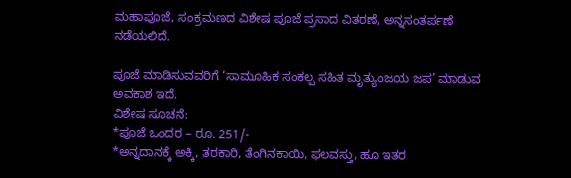ಮಹಾಪೂಜೆ, ಸಂಕ್ರಮಣದ ವಿಶೇಷ ಪೂಜೆ ಪ್ರಸಾದ ವಿತರಣೆ, ಅನ್ನಸಂತರ್ಪಣೆ ನಡೆಯಲಿದೆ.

ಪೂಜೆ ಮಾಡಿಸುವವರಿಗೆ ‘ಸಾಮೂಹಿಕ ಸಂಕಲ್ಪ ಸಹಿತ ಮೃತ್ಯುಂಜಯ ಜಪ’ ಮಾಡುವ ಅವಕಾಶ ಇದೆ.
ವಿಶೇಷ ಸೂಚನೆ:
*ಪೂಜೆ ಒಂದರ – ರೂ. 251/-
*ಅನ್ನದಾನಕ್ಕೆ ಅಕ್ಕಿ, ತರಕಾರಿ, ತೆಂಗಿನಕಾಯಿ, ಫಲವಸ್ತು, ಹೂ ಇತರ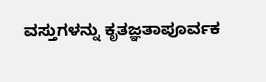ವಸ್ತುಗಳನ್ನು ಕೃತಜ್ಞತಾಪೂರ್ವಕ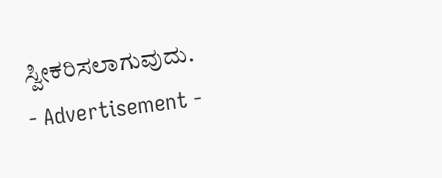ಸ್ವೀಕರಿಸಲಾಗುವುದು.
- Advertisement -